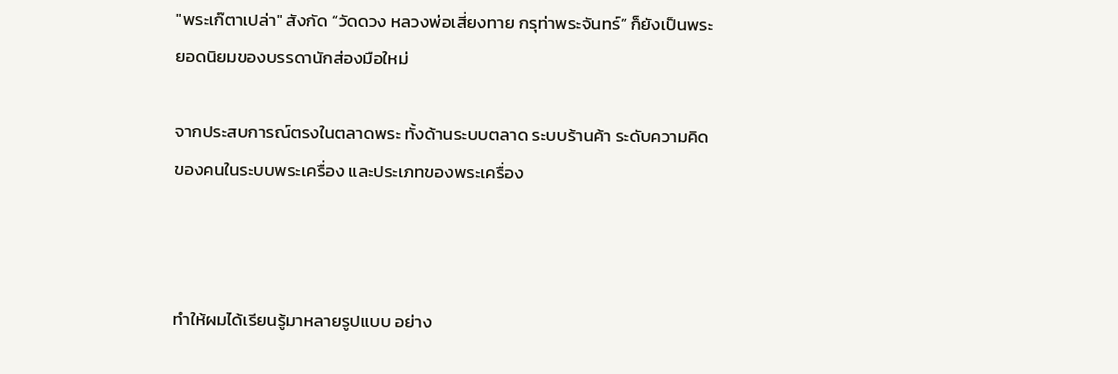"พระเก๊ตาเปล่า" สังกัด “วัดดวง หลวงพ่อเสี่ยงทาย กรุท่าพระจันทร์” ก็ยังเป็นพระยอดนิยมของบรรดานักส่องมือใหม่

จากประสบการณ์ตรงในตลาดพระ ทั้งด้านระบบตลาด ระบบร้านค้า ระดับความคิดของคนในระบบพระเครื่อง และประเภทของพระเครื่อง



ทำให้ผมได้เรียนรู้มาหลายรูปแบบ อย่าง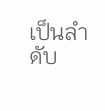เป็นลำดับ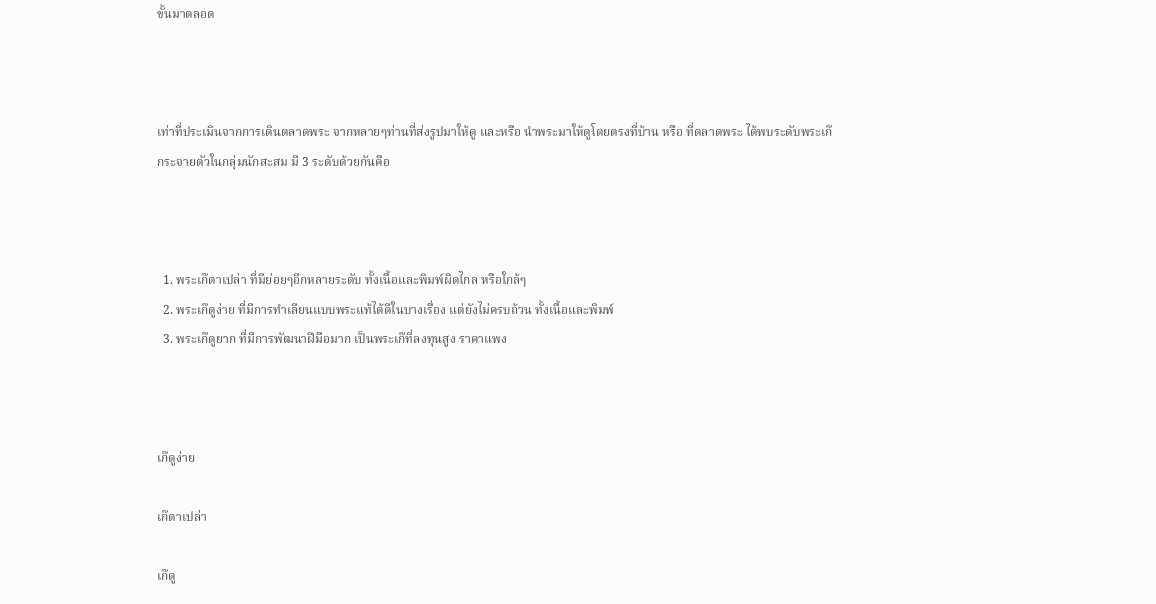ขั้นมาตลอด



เท่าที่ประเมินจากการเดินตลาดพระ จากหลายๆท่านที่ส่งรูปมาให้ดู และหรือ นำพระมาให้ดูโดยตรงที่บ้าน หรือ ที่ตลาดพระ ได้พบระดับพระเก๊ กระจายตัวในกลุ่มนักสะสม มี 3 ระดับด้วยกันคือ



  1. พระเก๊ตาเปล่า ที่มีย่อยๆอีกหลายระดับ ทั้งเนื้อและพิมพ์ผิดไกล หรือใกล้ๆ
  2. พระเก๊ดูง่าย ที่มีการทำเลียนแบบพระแท้ได้ดีในบางเรื่อง แต่ยังไม่ครบถ้วน ทั้งเนื้อและพิมพ์
  3. พระเก๊ดูยาก ที่มีการพัฒนาฝีมือมาก เป็นพระเก๊ที่ลงทุนสูง ราคาแพง



เก๊ดูง่าย

เก๊ตาเปล่า

เก๊ดู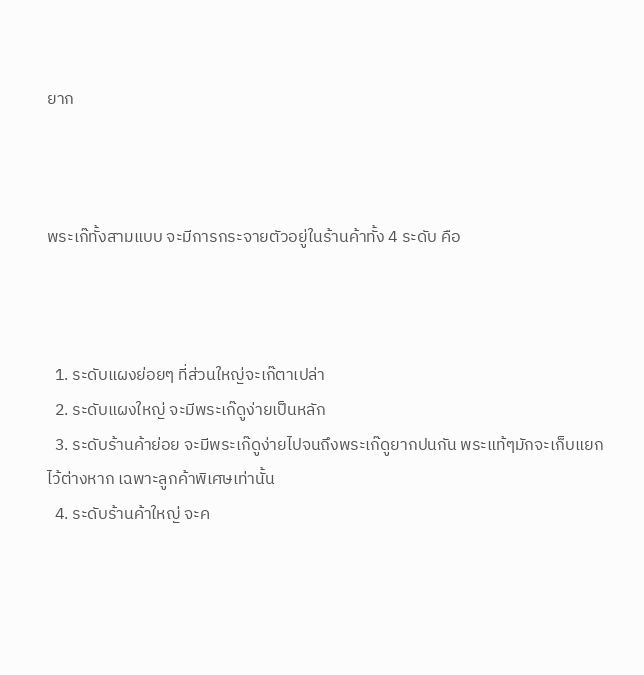ยาก



พระเก๊ทั้งสามแบบ จะมีการกระจายตัวอยู่ในร้านค้าทั้ง 4 ระดับ คือ



  1. ระดับแผงย่อยๆ ที่ส่วนใหญ่จะเก๊ตาเปล่า
  2. ระดับแผงใหญ่ จะมีพระเก๊ดูง่ายเป็นหลัก
  3. ระดับร้านค้าย่อย จะมีพระเก๊ดูง่ายไปจนถึงพระเก๊ดูยากปนกัน พระแท้ๆมักจะเก็บแยกไว้ต่างหาก เฉพาะลูกค้าพิเศษเท่านั้น
  4. ระดับร้านค้าใหญ่ จะค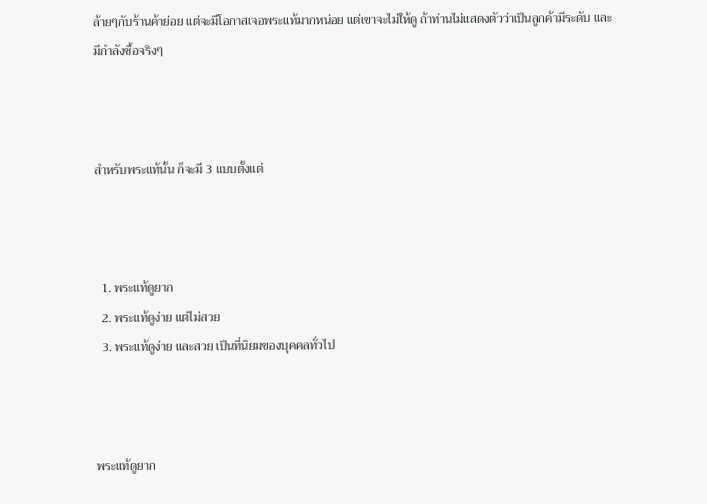ล้ายๆกับร้านค้าย่อย แต่จะมีโอกาสเจอพระแท้มากหน่อย แต่เขาจะไม่ให้ดู ถ้าท่านไม่แสดงตัวว่าเป็นลูกค้ามีระดับ และมีกำลังซื้อจริงๆ



สำหรับพระแท้นั้น ก็จะมี 3 แบบตั้งแต่



  1. พระแท้ดูยาก
  2. พระแท้ดูง่าย แต่ไม่สวย
  3. พระแท้ดูง่าย และสวย เป็นที่นิยมของบุคคลทั่วไป



พระแท้ดูยาก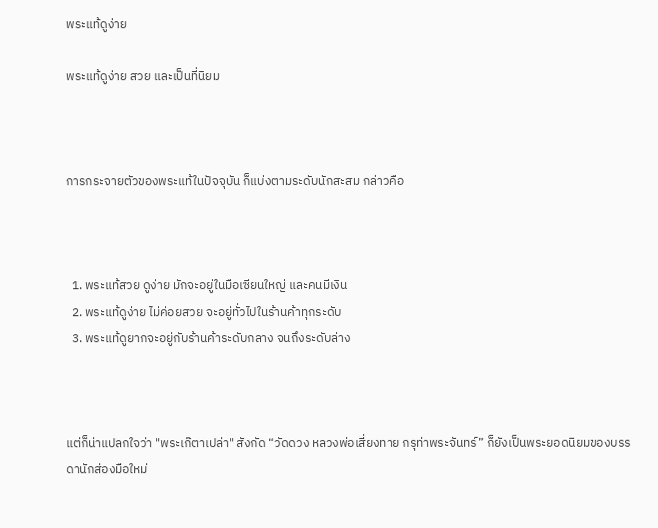พระแท้ดูง่าย

พระแท้ดูง่าย สวย และเป็นที่นิยม



การกระจายตัวของพระแท้ในปัจจุบัน ก็แบ่งตามระดับนักสะสม กล่าวคือ



  1. พระแท้สวย ดูง่าย มักจะอยู่ในมือเซียนใหญ่ และคนมีเงิน
  2. พระแท้ดูง่าย ไม่ค่อยสวย จะอยู่ทั่วไปในร้านค้าทุกระดับ
  3. พระแท้ดูยากจะอยู่กับร้านค้าระดับกลาง จนถึงระดับล่าง



แต่ก็น่าแปลกใจว่า "พระเก๊ตาเปล่า" สังกัด “วัดดวง หลวงพ่อเสี่ยงทาย กรุท่าพระจันทร์” ก็ยังเป็นพระยอดนิยมของบรรดานักส่องมือใหม่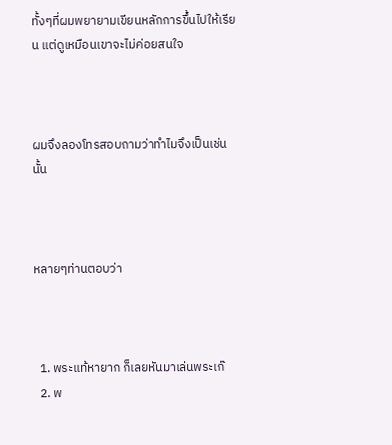ทั้งๆที่ผมพยายามเขียนหลักการขึ้นไปให้เรียน แต่ดูเหมือนเขาจะไม่ค่อยสนใจ



ผมจึงลองโทรสอบถามว่าทำไมจึงเป็นเช่นนั้น



หลายๆท่านตอบว่า



  1. พระแท้หายาก ก็เลยหันมาเล่นพระเก๊
  2. พ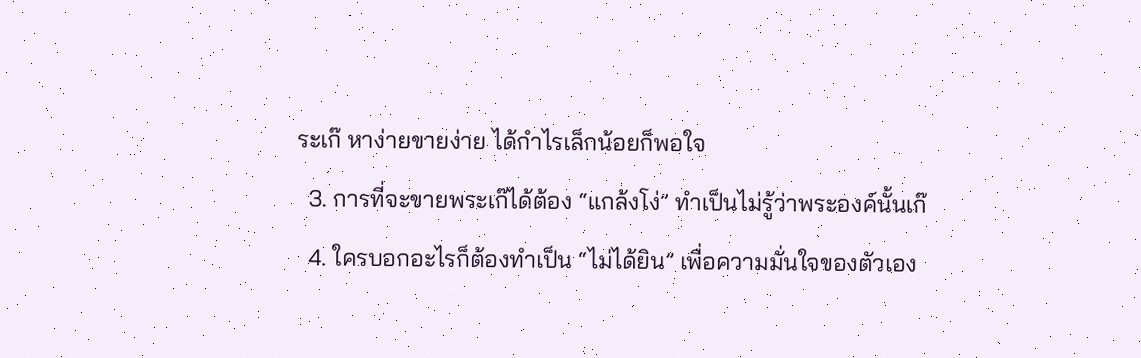ระเก๊ หาง่ายขายง่าย ได้กำไรเล็กน้อยก็พอใจ
  3. การที่จะขายพระเก๊ได้ต้อง “แกล้งโง่” ทำเป็นไม่รู้ว่าพระองค์นั้นเก๊
  4. ใครบอกอะไรก็ต้องทำเป็น “ไม่ได้ยิน” เพื่อความมั่นใจของตัวเอง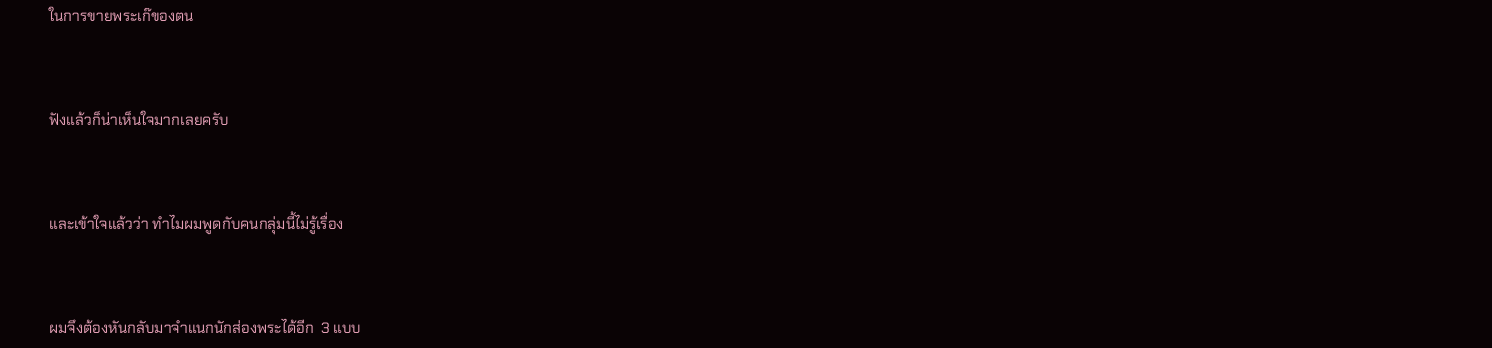ในการขายพระเก๊ของตน



ฟังแล้วก็น่าเห็นใจมากเลยครับ



และเข้าใจแล้วว่า ทำไมผมพูดกับคนกลุ่มนี้ไม่รู้เรื่อง



ผมจึงต้องหันกลับมาจำแนกนักส่องพระได้อีก  3 แบบ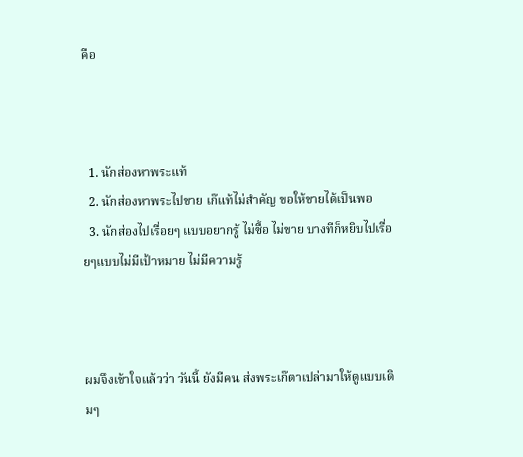คือ



  1. นักส่องหาพระแท้
  2. นักส่องหาพระไปขาย เก๊แท้ไม่สำคัญ ขอให้ขายได้เป็นพอ
  3. นักส่องไปเรื่อยๆ แบบอยากรู้ ไม่ซื้อ ไม่ขาย บางทีก็หยิบไปเรื่อยๆแบบไม่มีเป้าหมาย ไม่มีความรู้



ผมจึงเข้าใจแล้วว่า วันนี้ ยังมีคน ส่งพระเก๊ตาเปล่ามาให้ดูแบบเดิมๆ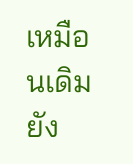เหมือนเดิม ยัง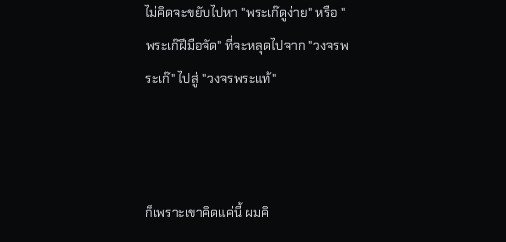ไม่คิดจะขยับไปหา "พระเก๊ดูง่าย" หรือ "พระเก๊ฝีมือจัด" ที่จะหลุดไปจาก "วงจรพระเก๊" ไปสู่ "วงจรพระแท้"



ก็เพราะเขาคิดแค่นี้ ผมคิ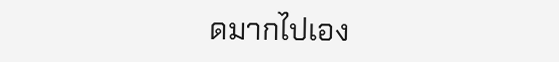ดมากไปเอง